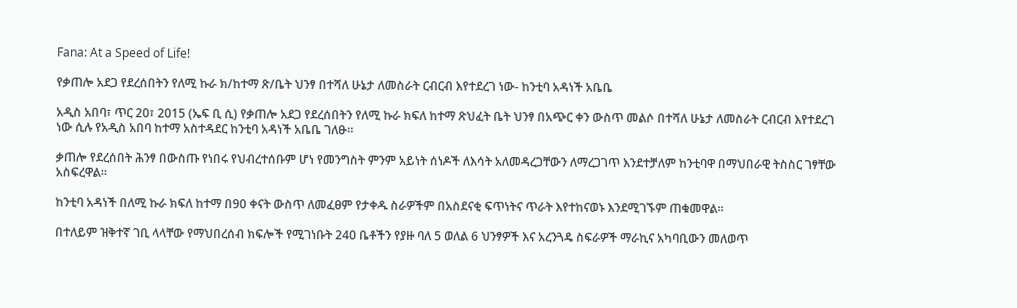Fana: At a Speed of Life!

የቃጠሎ አደጋ የደረሰበትን የለሚ ኩራ ክ/ከተማ ጽ/ቤት ህንፃ በተሻለ ሁኔታ ለመስራት ርብርብ እየተደረገ ነው- ከንቲባ አዳነች አቤቤ

አዲስ አበባ፣ ጥር 20፣ 2015 (ኤፍ ቢ ሲ) የቃጠሎ አደጋ የደረሰበትን የለሚ ኩራ ክፍለ ከተማ ጽህፈት ቤት ህንፃ በአጭር ቀን ውስጥ መልሶ በተሻለ ሁኔታ ለመስራት ርብርብ እየተደረገ ነው ሲሉ የአዲስ አበባ ከተማ አስተዳደር ከንቲባ አዳነች አቤቤ ገለፁ።

ቃጠሎ የደረሰበት ሕንፃ በውስጡ የነበሩ የህብረተሰቡም ሆነ የመንግስት ምንም አይነት ሰነዶች ለእሳት አለመዳረጋቸውን ለማረጋገጥ እንደተቻለም ከንቲባዋ በማህበራዊ ትስስር ገፃቸው አስፍረዋል፡፡

ከንቲባ አዳነች በለሚ ኩራ ክፍለ ከተማ በ90 ቀናት ውስጥ ለመፈፀም የታቀዱ ስራዎችም በአስደናቂ ፍጥነትና ጥራት እየተከናወኑ እንደሚገኙም ጠቁመዋል፡፡

በተለይም ዝቅተኛ ገቢ ላላቸው የማህበረሰብ ክፍሎች የሚገነቡት 240 ቤቶችን የያዙ ባለ 5 ወለል 6 ህንፃዎች እና አረንጓዴ ስፍራዎች ማራኪና አካባቢውን መለወጥ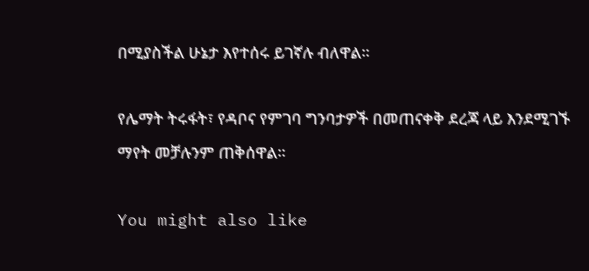በሚያስችል ሁኔታ እየተሰሩ ይገኛሉ ብለዋል፡፡

የሌማት ትሩፋት፣ የዳቦና የምገባ ግንባታዎች በመጠናቀቅ ደረጃ ላይ እንደሚገኙ ማየት መቻሉንም ጠቅሰዋል፡፡

You might also like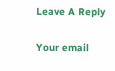Leave A Reply

Your email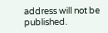address will not be published.